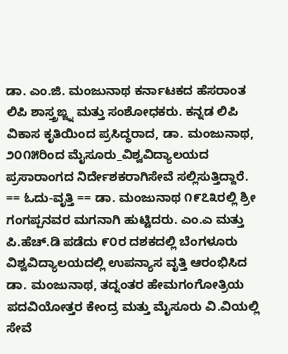ಡಾ. ಎಂ.ಜಿ. ಮಂಜುನಾಥ ಕರ್ನಾಟಕದ ಹೆಸರಾಂತ ಲಿಪಿ ಶಾಸ್ತ್ರಙ್ಜ್ನ ಮತ್ತು ಸಂಶೋಧಕರು. ಕನ್ನಡ ಲಿಪಿ ವಿಕಾಸ ಕೃತಿಯಿಂದ ಪ್ರಸಿದ್ಧರಾದ, ಡಾ. ಮಂಜುನಾಥ, ೨೦೧೫ರಿಂದ ಮೈಸೂರು_ವಿಶ್ವವಿದ್ಯಾಲಯದ ಪ್ರಸಾರಾಂಗದ ನಿರ್ದೇಶಕರಾಗಿಸೇವೆ ಸಲ್ಲಿಸುತ್ತಿದ್ದಾರೆ. == ಓದು-ವೃತ್ತಿ == ಡಾ. ಮಂಜುನಾಥ ೧೯೭೩ರಲ್ಲಿ ಶ್ರೀ ಗಂಗಪ್ಪನವರ ಮಗನಾಗಿ ಹುಟ್ಟಿದರು. ಎಂ.ಎ ಮತ್ತು ಪಿ.ಹೆಚ್.ಡಿ ಪಡೆದು ೯೦ರ ದಶಕದಲ್ಲಿ ಬೆಂಗಳೂರು ವಿಶ್ವವಿದ್ಯಾಲಯದಲ್ಲಿ ಉಪನ್ಯಾಸ ವೃತ್ತಿ ಆರಂಭಿಸಿದ ಡಾ. ಮಂಜುನಾಥ, ತದ್ನಂತರ ಹೇಮಗಂಗೋತ್ರಿಯ ಪದವಿಯೋತ್ತರ ಕೇಂದ್ರ ಮತ್ತು ಮೈಸೂರು ವಿ.ವಿಯಲ್ಲಿ ಸೇವೆ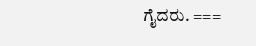ಗೈದರು. ===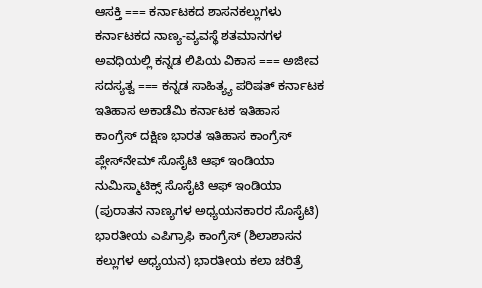ಆಸಕ್ತಿ === ಕರ್ನಾಟಕದ ಶಾಸನಕಲ್ಲುಗಳು ಕರ್ನಾಟಕದ ನಾಣ್ಯ-ವ್ಯವಸ್ಥೆ ಶತಮಾನಗಳ ಅವಧಿಯಲ್ಲಿ ಕನ್ನಡ ಲಿಪಿಯ ವಿಕಾಸ === ಅಜೀವ ಸದಸ್ಯತ್ವ === ಕನ್ನಡ ಸಾಹಿತ್ಯ್ಯ ಪರಿಷತ್ ಕರ್ನಾಟಕ ಇತಿಹಾಸ ಅಕಾಡೆಮಿ ಕರ್ನಾಟಕ ಇತಿಹಾಸ ಕಾಂಗ್ರೆಸ್ ದಕ್ಷಿಣ ಭಾರತ ಇತಿಹಾಸ ಕಾಂಗ್ರೆಸ್ ಪ್ಲೇಸ್‍ನೇಮ್ ಸೊಸೈಟಿ ಆಫ್ ಇಂಡಿಯಾ ನುಮಿಸ್ಮಾಟಿಕ್ಸ್ ಸೊಸೈಟಿ ಆಫ್ ಇಂಡಿಯಾ (ಪುರಾತನ ನಾಣ್ಯಗಳ ಅಧ್ಯಯನಕಾರರ ಸೊಸೈಟಿ) ಭಾರತೀಯ ಎಪಿಗ್ರಾಫಿ ಕಾಂಗ್ರೆಸ್ (ಶಿಲಾಶಾಸನ ಕಲ್ಲುಗಳ ಅಧ್ಯಯನ) ಭಾರತೀಯ ಕಲಾ ಚರಿತ್ರೆ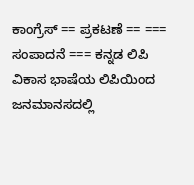ಕಾಂಗ್ರೆಸ್ == ಪ್ರಕಟಣೆ == === ಸಂಪಾದನೆ === ಕನ್ನಡ ಲಿಪಿ ವಿಕಾಸ ಭಾಷೆಯ ಲಿಪಿಯಿಂದ ಜನಮಾನಸದಲ್ಲಿ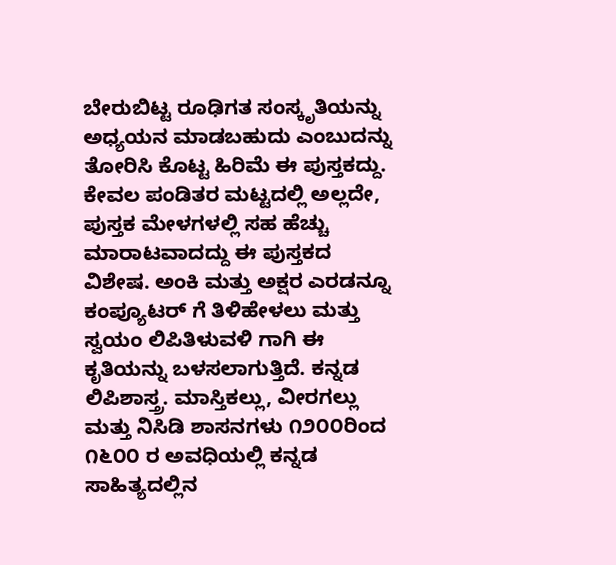ಬೇರುಬಿಟ್ಟ ರೂಢಿಗತ ಸಂಸ್ಕೃತಿಯನ್ನು ಅಧ್ಯಯನ ಮಾಡಬಹುದು ಎಂಬುದನ್ನು ತೋರಿಸಿ ಕೊಟ್ಟ ಹಿರಿಮೆ ಈ ಪುಸ್ತಕದ್ದು. ಕೇವಲ ಪಂಡಿತರ ಮಟ್ಟದಲ್ಲಿ ಅಲ್ಲದೇ, ಪುಸ್ತಕ ಮೇಳಗಳಲ್ಲಿ ಸಹ ಹೆಚ್ಚು ಮಾರಾಟವಾದದ್ದು ಈ ಪುಸ್ತಕದ ವಿಶೇಷ. ಅಂಕಿ ಮತ್ತು ಅಕ್ಷರ ಎರಡನ್ನೂ ಕಂಪ್ಯೂಟರ್ ಗೆ ತಿಳಿಹೇಳಲು ಮತ್ತು ಸ್ವಯಂ ಲಿಪಿತಿಳುವಳಿ ಗಾಗಿ ಈ ಕೃತಿಯನ್ನು ಬಳಸಲಾಗುತ್ತಿದೆ. ಕನ್ನಡ ಲಿಪಿಶಾಸ್ತ್ರ. ಮಾಸ್ತಿಕಲ್ಲು, ವೀರಗಲ್ಲು ಮತ್ತು ನಿಸಿಡಿ ಶಾಸನಗಳು ೧೨೦೦ರಿಂದ ೧೬೦೦ ರ ಅವಧಿಯಲ್ಲಿ ಕನ್ನಡ ಸಾಹಿತ್ಯದಲ್ಲಿನ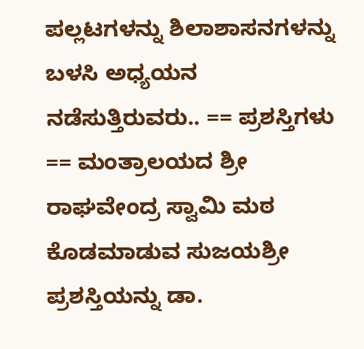ಪಲ್ಲಟಗಳನ್ನು ಶಿಲಾಶಾಸನಗಳನ್ನು ಬಳಸಿ ಅಧ್ಯಯನ ನಡೆಸುತ್ತಿರುವರು.. == ಪ್ರಶಸ್ತಿಗಳು == ಮಂತ್ರಾಲಯದ ಶ್ರೀ ರಾಘವೇಂದ್ರ ಸ್ವಾಮಿ ಮಠ ಕೊಡಮಾಡುವ ಸುಜಯಶ್ರೀ ಪ್ರಶಸ್ತಿಯನ್ನು ಡಾ.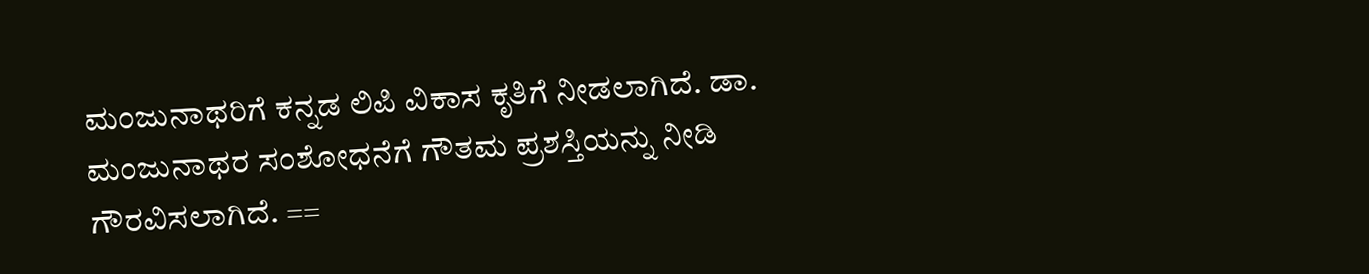ಮಂಜುನಾಥರಿಗೆ ಕನ್ನಡ ಲಿಪಿ ವಿಕಾಸ ಕೃತಿಗೆ ನೀಡಲಾಗಿದೆ. ಡಾ. ಮಂಜುನಾಥರ ಸಂಶೋಧನೆಗೆ ಗೌತಮ ಪ್ರಶಸ್ತಿಯನ್ನು ನೀಡಿ ಗೌರವಿಸಲಾಗಿದೆ. ==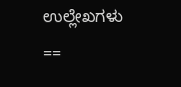ಉಲ್ಲೇಖಗಳು ==